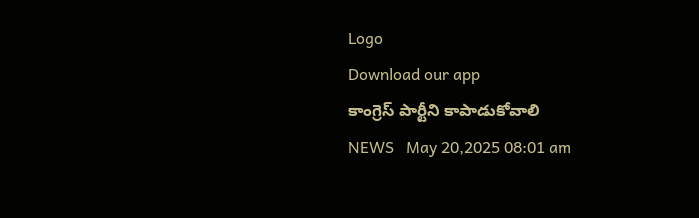Logo
Download our app
కాంగ్రెస్ పార్టీని కాపాడుకోవాలి
NEWS   May 20,2025 08:01 am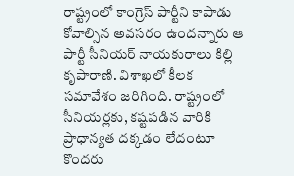రాష్ట్రంలో కాంగ్రెస్ పార్టీని కాపాడు కోవాల్సిన అవ‌స‌రం ఉంద‌న్నారు ఆ పార్టీ సీనియ‌ర్ నాయ‌కురాలు కిల్లి కృపారాణి. విశాఖ‌లో కీల‌క స‌మావేశం జ‌రిగింది. రాష్ట్రంలో సీనియ‌ర్ల‌కు, క‌ష్ట‌ప‌డిన వారికి ప్రాధాన్య‌త ద‌క్క‌డం లేదంటూ కొంద‌రు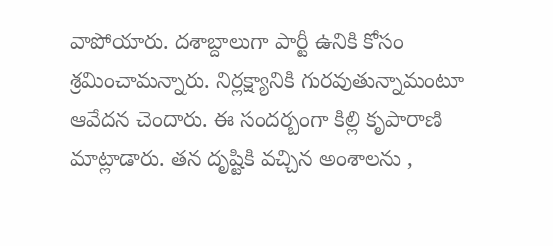వాపోయారు. ద‌శాబ్దాలుగా పార్టీ ఉనికి కోసం శ్ర‌మించామ‌న్నారు. నిర్ల‌క్ష్యానికి గుర‌వుతున్నామంటూ ఆవేద‌న చెందారు. ఈ సంద‌ర్బంగా కిల్లి కృపారాణి మాట్లాడారు. త‌న దృష్టికి వ‌చ్చిన అంశాల‌ను ,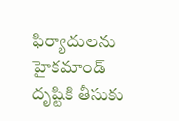ఫిర్యాదుల‌ను హైక‌మాండ్ దృష్టికి తీసుకు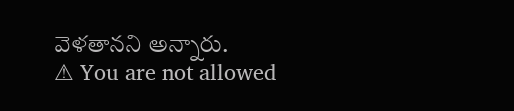వెళ‌తాన‌ని అన్నారు.
⚠ You are not allowed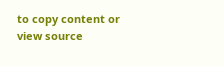to copy content or view source